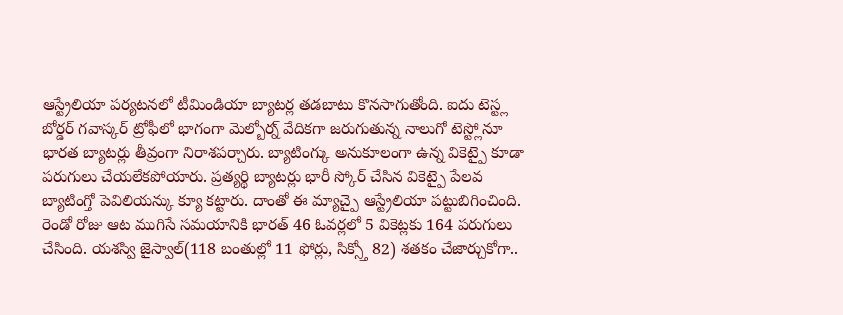ఆస్ట్రేలియా పర్యటనలో టీమిండియా బ్యాటర్ల తడబాటు కొనసాగుతోంది. ఐదు టెస్ట్ల బోర్డర్ గవాస్కర్ ట్రోఫీలో భాగంగా మెల్బోర్న్ వేదికగా జరుగుతున్న నాలుగో టెస్ట్లోనూ భారత బ్యాటర్లు తీవ్రంగా నిరాశపర్చారు. బ్యాటింగ్కు అనుకూలంగా ఉన్న వికెట్పై కూడా పరుగులు చేయలేకపోయారు. ప్రత్యర్థి బ్యాటర్లు భారీ స్కోర్ చేసిన వికెట్పై పేలవ బ్యాటింగ్తో పెవిలియన్కు క్యూ కట్టారు. దాంతో ఈ మ్యాచ్పై ఆస్ట్రేలియా పట్టుబిగించింది.
రెండో రోజు ఆట ముగిసే సమయానికి భారత్ 46 ఓవర్లలో 5 వికెట్లకు 164 పరుగులు చేసింది. యశస్వి జైస్వాల్(118 బంతుల్లో 11 ఫోర్లు, సిక్స్తో 82) శతకం చేజార్చుకోగా..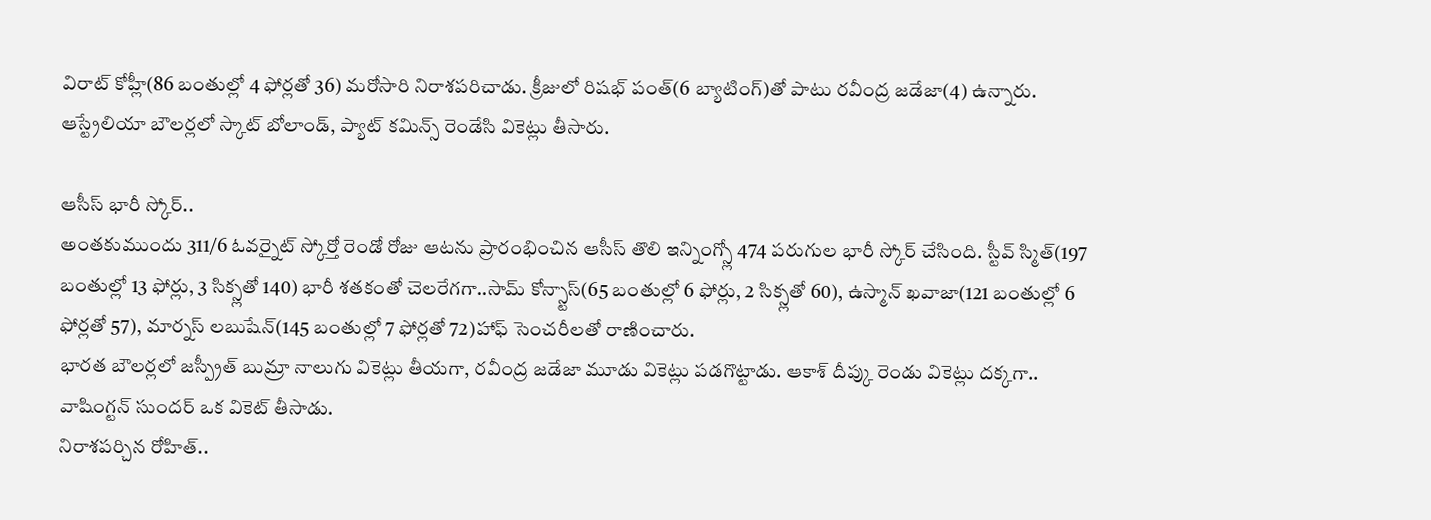విరాట్ కోహ్లీ(86 బంతుల్లో 4 ఫోర్లతో 36) మరోసారి నిరాశపరిచాడు. క్రీజులో రిషభ్ పంత్(6 బ్యాటింగ్)తో పాటు రవీంద్ర జడేజా(4) ఉన్నారు. ఆస్ట్రేలియా బౌలర్లలో స్కాట్ బోలాండ్, ప్యాట్ కమిన్స్ రెండేసి వికెట్లు తీసారు.

ఆసీస్ భారీ స్కోర్..
అంతకుముందు 311/6 ఓవర్నైట్ స్కోర్తో రెండో రోజు ఆటను ప్రారంభించిన ఆసీస్ తొలి ఇన్నింగ్స్లో 474 పరుగుల భారీ స్కోర్ చేసింది. స్టీవ్ స్మిత్(197 బంతుల్లో 13 ఫోర్లు, 3 సిక్స్లతో 140) భారీ శతకంతో చెలరేగగా..సామ్ కోన్స్టాస్(65 బంతుల్లో 6 ఫోర్లు, 2 సిక్స్లతో 60), ఉస్మాన్ ఖవాజా(121 బంతుల్లో 6 ఫోర్లతో 57), మార్నస్ లబుషేన్(145 బంతుల్లో 7 ఫోర్లతో 72)హాఫ్ సెంచరీలతో రాణించారు.
భారత బౌలర్లలో జస్ప్రీత్ బుమ్రా నాలుగు వికెట్లు తీయగా, రవీంద్ర జడేజా మూడు వికెట్లు పడగొట్టాడు. ఆకాశ్ దీప్కు రెండు వికెట్లు దక్కగా.. వాషింగ్టన్ సుందర్ ఒక వికెట్ తీసాడు.
నిరాశపర్చిన రోహిత్..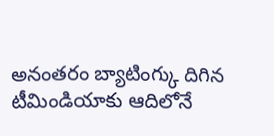అనంతరం బ్యాటింగ్కు దిగిన టీమిండియాకు ఆదిలోనే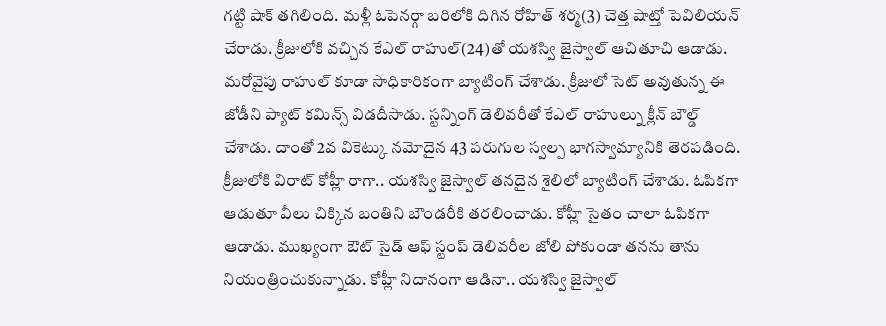గట్టి షాక్ తగిలింది. మళ్లీ ఓపెనర్గా బరిలోకి దిగిన రోహిత్ శర్మ(3) చెత్త షాట్తో పెవిలియన్ చేరాడు. క్రీజులోకి వచ్చిన కేఎల్ రాహుల్(24)తో యశస్వి జైస్వాల్ ఆచితూచి ఆడాడు. మరోవైపు రాహుల్ కూడా సాధికారికంగా బ్యాటింగ్ చేశాడు. క్రీజులో సెట్ అవుతున్న ఈ జోడీని ప్యాట్ కమిన్స్ విడదీసాడు. స్టన్నింగ్ డెలివరీతో కేఎల్ రాహుల్ను క్లీన్ బౌల్డ్ చేశాడు. దాంతో 2వ వికెట్కు నమోదైన 43 పరుగుల స్వల్ప భాగస్వామ్యానికి తెరపడింది.
క్రీజులోకి విరాట్ కోహ్లీ రాగా.. యశస్వి జైస్వాల్ తనదైన శైలిలో బ్యాటింగ్ చేశాడు. ఓపికగా ఆడుతూ వీలు చిక్కిన బంతిని బౌండరీకి తరలించాడు. కోహ్లీ సైతం చాలా ఓపికగా ఆడాడు. ముఖ్యంగా ఔట్ సైడ్ ఆఫ్ స్టంప్ డెలివరీల జోలి పోకుండా తనను తాను నియంత్రించుకున్నాడు. కోహ్లీ నిదానంగా ఆడినా.. యశస్వి జైస్వాల్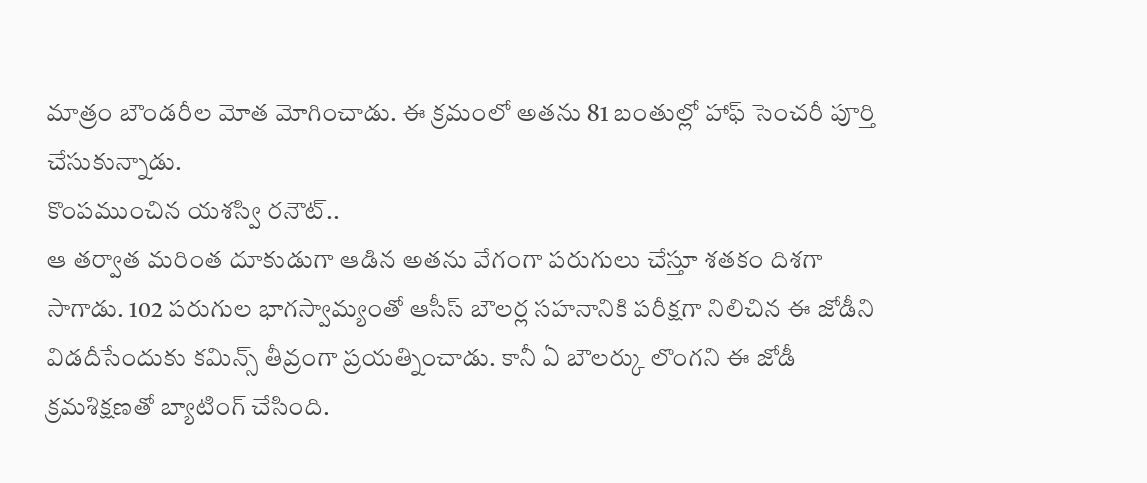మాత్రం బౌండరీల మోత మోగించాడు. ఈ క్రమంలో అతను 81 బంతుల్లో హాఫ్ సెంచరీ పూర్తి చేసుకున్నాడు.
కొంపముంచిన యశస్వి రనౌట్..
ఆ తర్వాత మరింత దూకుడుగా ఆడిన అతను వేగంగా పరుగులు చేస్తూ శతకం దిశగా సాగాడు. 102 పరుగుల భాగస్వామ్యంతో ఆసీస్ బౌలర్ల సహనానికి పరీక్షగా నిలిచిన ఈ జోడీని విడదీసేందుకు కమిన్స్ తీవ్రంగా ప్రయత్నించాడు. కానీ ఏ బౌలర్కు లొంగని ఈ జోడీ క్రమశిక్షణతో బ్యాటింగ్ చేసింది.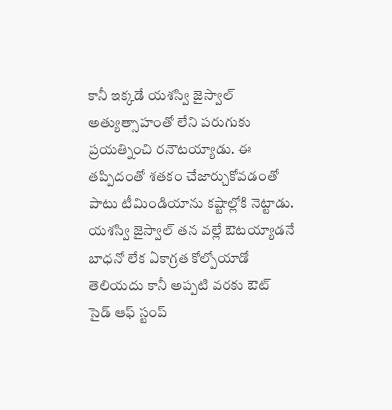కానీ ఇక్కడే యశస్వి జైస్వాల్ అత్యుత్సాహంతో లేని పరుగుకు ప్రయత్నించి రనౌటయ్యాడు. ఈ తప్పిదంతో శతకం చేజార్చుకోవడంతో పాటు టీమిండియాను కష్టాల్లోకి నెట్టాడు.
యశస్వి జైస్వాల్ తన వల్లే ఔటయ్యాడనే బాధనో లేక ఏకాగ్రత కోల్పోయాడో తెలియదు కానీ అప్పటి వరకు ఔట్ సైడ్ ఆఫ్ స్టంప్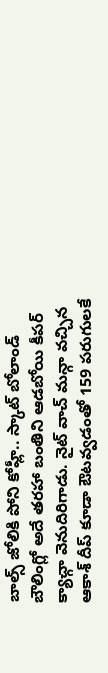బాల్స్ జోలికి పోని కోహ్లీ.. స్కాట్ బోలాండ్ బౌలింగ్లో అదే తరహా బంతిని ఆడబోయి కీపర్ క్యాచ్గా వెనుదిరిగాడు. నైట్ వాచ్ మన్గా వచ్చిన ఆకాశ్ దీప్ కూడా ఔటవ్వడంతో 159 పరుగులకే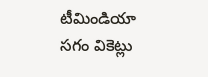టీమిండియా సగం వికెట్లు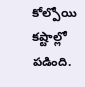కోల్పోయి కష్టాల్లో పడింది.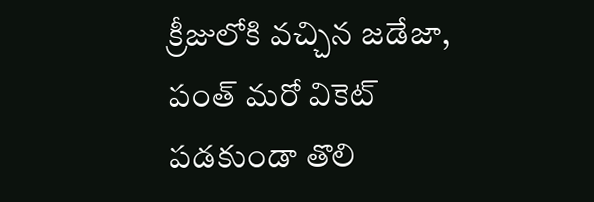క్రీజులోకి వచ్చిన జడేజా, పంత్ మరో వికెట్ పడకుండా తొలి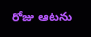రోజు ఆటను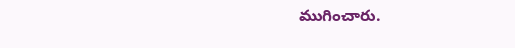ముగించారు.